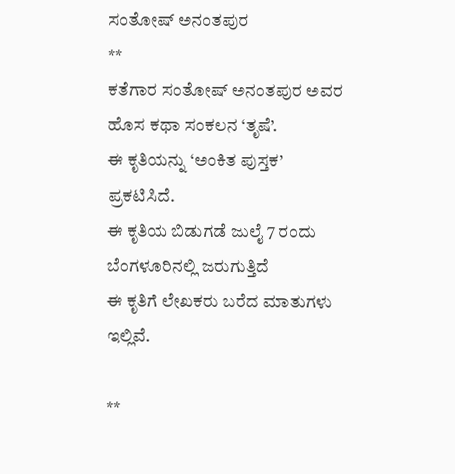ಸಂತೋಷ್ ಅನಂತಪುರ
**
ಕತೆಗಾರ ಸಂತೋಷ್ ಅನಂತಪುರ ಅವರ ಹೊಸ ಕಥಾ ಸಂಕಲನ ‘ತೃಷೆ’.
ಈ ಕೃತಿಯನ್ನು ‘ಅಂಕಿತ ಪುಸ್ತಕ’ ಪ್ರಕಟಿಸಿದೆ.
ಈ ಕೃತಿಯ ಬಿಡುಗಡೆ ಜುಲೈ 7 ರಂದು ಬೆಂಗಳೂರಿನಲ್ಲಿ ಜರುಗುತ್ತಿದೆ
ಈ ಕೃತಿಗೆ ಲೇಖಕರು ಬರೆದ ಮಾತುಗಳು ಇಲ್ಲಿವೆ.

**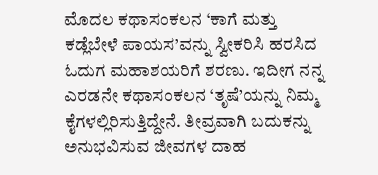ಮೊದಲ ಕಥಾಸಂಕಲನ ‘ಕಾಗೆ ಮತ್ತು ಕಡ್ಲೆಬೇಳೆ ಪಾಯಸ’ವನ್ನು ಸ್ವೀಕರಿಸಿ ಹರಸಿದ ಓದುಗ ಮಹಾಶಯರಿಗೆ ಶರಣು. ಇದೀಗ ನನ್ನ ಎರಡನೇ ಕಥಾಸಂಕಲನ ‘ತೃಷೆ’ಯನ್ನು ನಿಮ್ಮ ಕೈಗಳಲ್ಲಿರಿಸುತ್ತಿದ್ದೇನೆ. ತೀವ್ರವಾಗಿ ಬದುಕನ್ನು ಅನುಭವಿಸುವ ಜೀವಗಳ ದಾಹ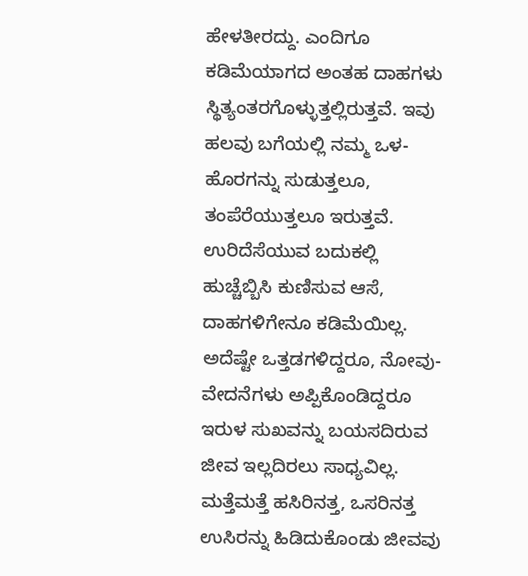ಹೇಳತೀರದ್ದು. ಎಂದಿಗೂ ಕಡಿಮೆಯಾಗದ ಅಂತಹ ದಾಹಗಳು ಸ್ಥಿತ್ಯಂತರಗೊಳ್ಳುತ್ತಲ್ಲಿರುತ್ತವೆ. ಇವು ಹಲವು ಬಗೆಯಲ್ಲಿ ನಮ್ಮ ಒಳ-ಹೊರಗನ್ನು ಸುಡುತ್ತಲೂ, ತಂಪೆರೆಯುತ್ತಲೂ ಇರುತ್ತವೆ. ಉರಿದೆಸೆಯುವ ಬದುಕಲ್ಲಿ ಹುಚ್ಚೆಬ್ಬಿಸಿ ಕುಣಿಸುವ ಆಸೆ, ದಾಹಗಳಿಗೇನೂ ಕಡಿಮೆಯಿಲ್ಲ. ಅದೆಷ್ಟೇ ಒತ್ತಡಗಳಿದ್ದರೂ, ನೋವು-ವೇದನೆಗಳು ಅಪ್ಪಿಕೊಂಡಿದ್ದರೂ ಇರುಳ ಸುಖವನ್ನು ಬಯಸದಿರುವ ಜೀವ ಇಲ್ಲದಿರಲು ಸಾಧ್ಯವಿಲ್ಲ. ಮತ್ತೆಮತ್ತೆ ಹಸಿರಿನತ್ತ, ಒಸರಿನತ್ತ ಉಸಿರನ್ನು ಹಿಡಿದುಕೊಂಡು ಜೀವವು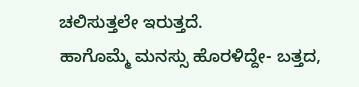ಚಲಿಸುತ್ತಲೇ ಇರುತ್ತದೆ.
ಹಾಗೊಮ್ಮೆ ಮನಸ್ಸು ಹೊರಳಿದ್ದೇ- ಬತ್ತದ,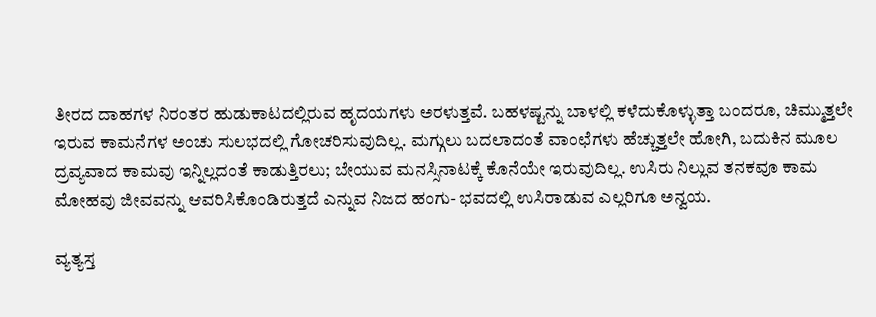ತೀರದ ದಾಹಗಳ ನಿರಂತರ ಹುಡುಕಾಟದಲ್ಲಿರುವ ಹೃದಯಗಳು ಅರಳುತ್ತವೆ. ಬಹಳಷ್ಟನ್ನು ಬಾಳಲ್ಲಿ ಕಳೆದುಕೊಳ್ಳುತ್ತಾ ಬಂದರೂ, ಚಿಮ್ಮುತ್ತಲೇ ಇರುವ ಕಾಮನೆಗಳ ಅಂಚು ಸುಲಭದಲ್ಲಿ ಗೋಚರಿಸುವುದಿಲ್ಲ. ಮಗ್ಗುಲು ಬದಲಾದಂತೆ ವಾಂಛೆಗಳು ಹೆಚ್ಚುತ್ತಲೇ ಹೋಗಿ, ಬದುಕಿನ ಮೂಲ ದ್ರವ್ಯವಾದ ಕಾಮವು ಇನ್ನಿಲ್ಲದಂತೆ ಕಾಡುತ್ತಿರಲು; ಬೇಯುವ ಮನಸ್ಸಿನಾಟಕ್ಕೆ ಕೊನೆಯೇ ಇರುವುದಿಲ್ಲ. ಉಸಿರು ನಿಲ್ಲುವ ತನಕವೂ ಕಾಮ ಮೋಹವು ಜೀವವನ್ನು ಆವರಿಸಿಕೊಂಡಿರುತ್ತದೆ ಎನ್ನುವ ನಿಜದ ಹಂಗು- ಭವದಲ್ಲಿ ಉಸಿರಾಡುವ ಎಲ್ಲರಿಗೂ ಅನ್ವಯ.

ವ್ಯತ್ಯಸ್ತ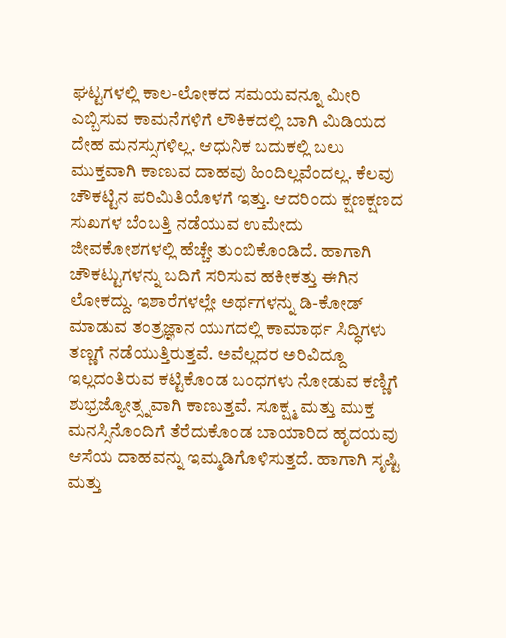ಘಟ್ಟಗಳಲ್ಲಿ ಕಾಲ-ಲೋಕದ ಸಮಯವನ್ನೂ ಮೀರಿ ಎಬ್ಬಿಸುವ ಕಾಮನೆಗಳಿಗೆ ಲೌಕಿಕದಲ್ಲಿ ಬಾಗಿ ಮಿಡಿಯದ ದೇಹ ಮನಸ್ಸುಗಳಿಲ್ಲ. ಆಧುನಿಕ ಬದುಕಲ್ಲಿ ಬಲು ಮುಕ್ತವಾಗಿ ಕಾಣುವ ದಾಹವು ಹಿಂದಿಲ್ಲವೆಂದಲ್ಲ. ಕೆಲವು ಚೌಕಟ್ಟಿನ ಪರಿಮಿತಿಯೊಳಗೆ ಇತ್ತು. ಆದರಿಂದು ಕ್ಷಣಕ್ಷಣದ ಸುಖಗಳ ಬೆಂಬತ್ತಿ ನಡೆಯುವ ಉಮೇದು ಜೀವಕೋಶಗಳಲ್ಲಿ ಹೆಚ್ಚೇ ತುಂಬಿಕೊಂಡಿದೆ. ಹಾಗಾಗಿ ಚೌಕಟ್ಟುಗಳನ್ನು ಬದಿಗೆ ಸರಿಸುವ ಹಕೀಕತ್ತು ಈಗಿನ ಲೋಕದ್ದು. ಇಶಾರೆಗಳಲ್ಲೇ ಅರ್ಥಗಳನ್ನು ಡಿ-ಕೋಡ್ ಮಾಡುವ ತಂತ್ರಜ್ಞಾನ ಯುಗದಲ್ಲಿ ಕಾಮಾರ್ಥ ಸಿದ್ಧಿಗಳು ತಣ್ಣಗೆ ನಡೆಯುತ್ತಿರುತ್ತವೆ. ಅವೆಲ್ಲದರ ಅರಿವಿದ್ದೂ ಇಲ್ಲದಂತಿರುವ ಕಟ್ಟಿಕೊಂಡ ಬಂಧಗಳು ನೋಡುವ ಕಣ್ಣಿಗೆ ಶುಭ್ರಜ್ಯೋತ್ಸ್ನವಾಗಿ ಕಾಣುತ್ತವೆ. ಸೂಕ್ಷ್ಮ ಮತ್ತು ಮುಕ್ತ ಮನಸ್ಸಿನೊಂದಿಗೆ ತೆರೆದುಕೊಂಡ ಬಾಯಾರಿದ ಹೃದಯವು ಆಸೆಯ ದಾಹವನ್ನು ಇಮ್ಮಡಿಗೊಳಿಸುತ್ತದೆ. ಹಾಗಾಗಿ ಸೃಷ್ಟಿ ಮತ್ತು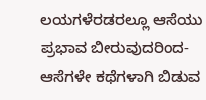ಲಯಗಳೆರಡರಲ್ಲೂ ಆಸೆಯು ಪ್ರಭಾವ ಬೀರುವುದರಿಂದ-ಆಸೆಗಳೇ ಕಥೆಗಳಾಗಿ ಬಿಡುವ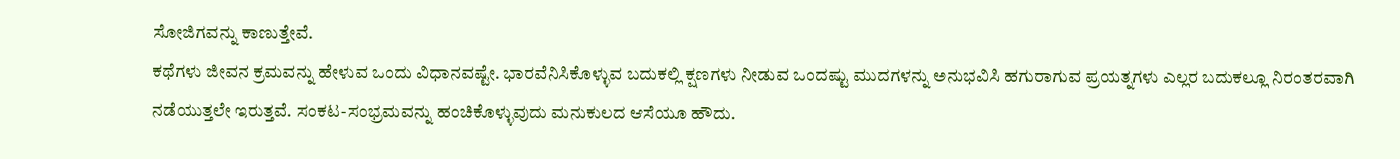ಸೋಜಿಗವನ್ನು ಕಾಣುತ್ತೇವೆ.
ಕಥೆಗಳು ಜೀವನ ಕ್ರಮವನ್ನು ಹೇಳುವ ಒಂದು ವಿಧಾನವಷ್ಟೇ. ಭಾರವೆನಿಸಿಕೊಳ್ಳುವ ಬದುಕಲ್ಲಿ ಕ್ಷಣಗಳು ನೀಡುವ ಒಂದಷ್ಟು ಮುದಗಳನ್ನು ಅನುಭವಿಸಿ ಹಗುರಾಗುವ ಪ್ರಯತ್ನಗಳು ಎಲ್ಲರ ಬದುಕಲ್ಲೂ ನಿರಂತರವಾಗಿ ನಡೆಯುತ್ತಲೇ ಇರುತ್ತವೆ. ಸಂಕಟ-ಸಂಭ್ರಮವನ್ನು ಹಂಚಿಕೊಳ್ಳುವುದು ಮನುಕುಲದ ಆಸೆಯೂ ಹೌದು.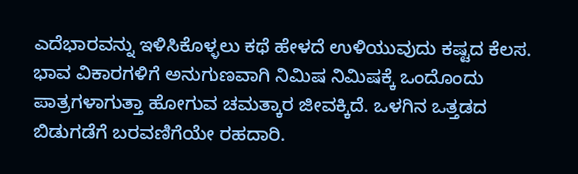ಎದೆಭಾರವನ್ನು ಇಳಿಸಿಕೊಳ್ಳಲು ಕಥೆ ಹೇಳದೆ ಉಳಿಯುವುದು ಕಷ್ಟದ ಕೆಲಸ. ಭಾವ ವಿಕಾರಗಳಿಗೆ ಅನುಗುಣವಾಗಿ ನಿಮಿಷ ನಿಮಿಷಕ್ಕೆ ಒಂದೊಂದು ಪಾತ್ರಗಳಾಗುತ್ತಾ ಹೋಗುವ ಚಮತ್ಕಾರ ಜೀವಕ್ಕಿದೆ. ಒಳಗಿನ ಒತ್ತಡದ ಬಿಡುಗಡೆಗೆ ಬರವಣಿಗೆಯೇ ರಹದಾರಿ.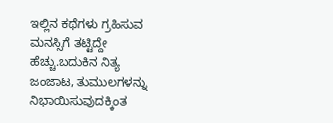ಇಲ್ಲಿನ ಕಥೆಗಳು ಗ್ರಹಿಸುವ ಮನಸ್ಸಿಗೆ ತಟ್ಟಿದ್ದೇ ಹೆಚ್ಚು.ಬದುಕಿನ ನಿತ್ಯ ಜಂಜಾಟ, ತುಮುಲಗಳನ್ನು ನಿಭಾಯಿಸುವುದಕ್ಕಿಂತ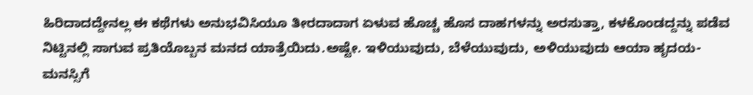ಹಿರಿದಾದದ್ದೇನಲ್ಲ ಈ ಕಥೆಗಳು ಅನುಭವಿಸಿಯೂ ತೀರದಾದಾಗ ಏಳುವ ಹೊಚ್ಚ ಹೊಸ ದಾಹಗಳನ್ನು ಅರಸುತ್ತಾ, ಕಳಕೊಂಡದ್ದನ್ನು ಪಡೆವ ನಿಟ್ಟಿನಲ್ಲಿ ಸಾಗುವ ಪ್ರತಿಯೊಬ್ಬನ ಮನದ ಯಾತ್ರೆಯಿದು.ಅಷ್ಟೇ. ಇಳಿಯುವುದು, ಬೆಳೆಯುವುದು, ಅಳಿಯುವುದು ಆಯಾ ಹೃದಯ-ಮನಸ್ಸಿಗೆ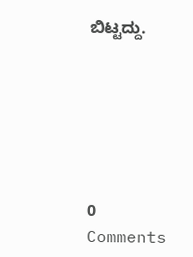ಬಿಟ್ಟದ್ದು.






0 Comments